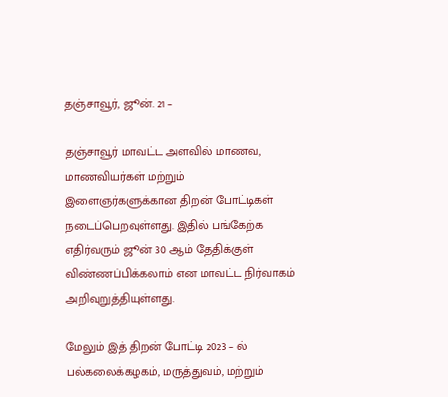தஞ்சாவூர், ஜூன். 21 –

தஞ்சாவூர் மாவட்ட அளவில் மாணவ, மாணவியர்கள் மற்றும் இளைஞர்களுக்கான திறன் போட்டிகள் நடைப்பெறவுள்ளது. இதில் பங்கேற்க எதிர்வரும் ஜூன் 30 ஆம் தேதிக்குள் விண்ணப்பிக்கலாம் என மாவட்ட நிர்வாகம் அறிவுறுத்தியுள்ளது.

மேலும் இத் திறன் போட்டி 2023 – ல் பல்கலைக்கழகம், மருத்துவம், மற்றும்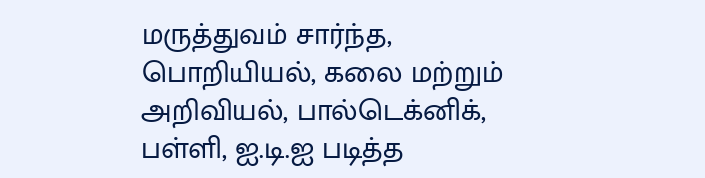மருத்துவம் சார்ந்த, பொறியியல், கலை மற்றும் அறிவியல், பால்டெக்னிக், பள்ளி, ஐ.டி.ஐ படித்த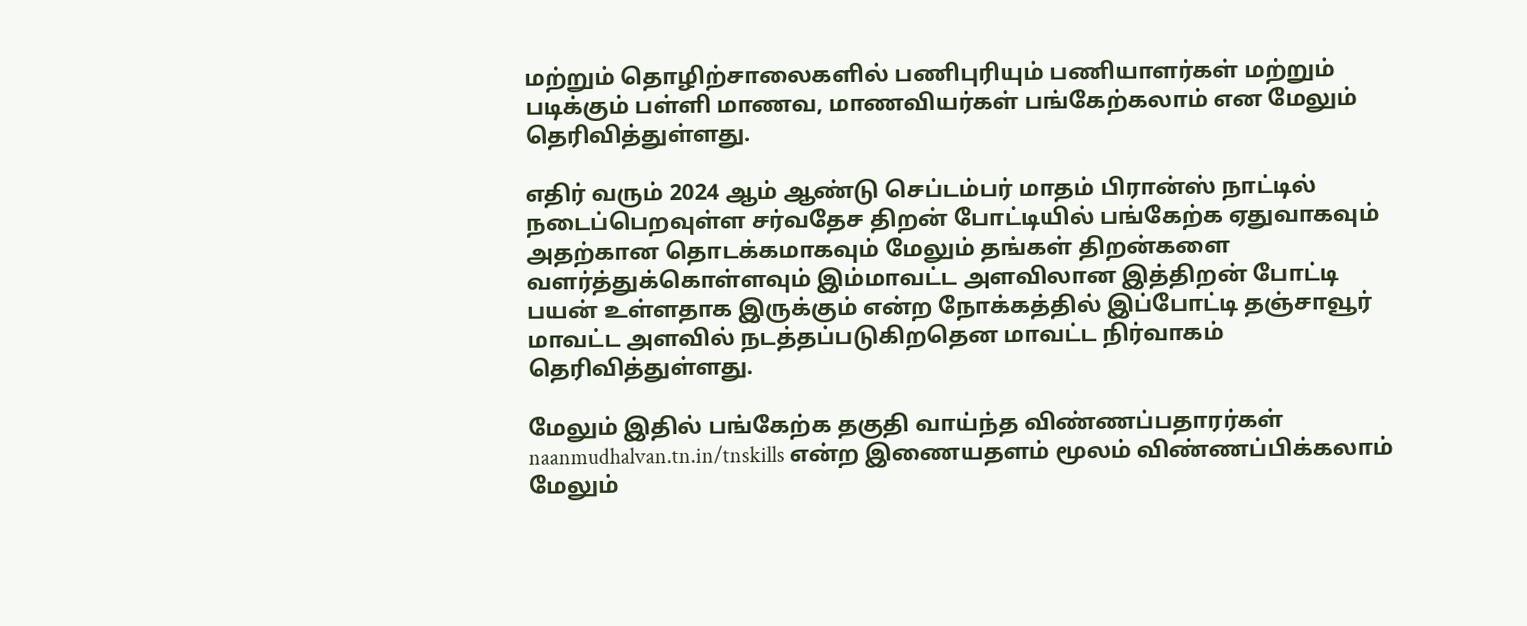மற்றும் தொழிற்சாலைகளில் பணிபுரியும் பணியாளர்கள் மற்றும் படிக்கும் பள்ளி மாணவ, மாணவியர்கள் பங்கேற்கலாம் என மேலும் தெரிவித்துள்ளது.

எதிர் வரும் 2024 ஆம் ஆண்டு செப்டம்பர் மாதம் பிரான்ஸ் நாட்டில் நடைப்பெறவுள்ள சர்வதேச திறன் போட்டியில் பங்கேற்க ஏதுவாகவும் அதற்கான தொடக்கமாகவும் மேலும் தங்கள் திறன்களை வளர்த்துக்கொள்ளவும் இம்மாவட்ட அளவிலான இத்திறன் போட்டி பயன் உள்ளதாக இருக்கும் என்ற நோக்கத்தில் இப்போட்டி தஞ்சாவூர் மாவட்ட அளவில் நடத்தப்படுகிறதென மாவட்ட நிர்வாகம் தெரிவித்துள்ளது.

மேலும் இதில் பங்கேற்க தகுதி வாய்ந்த விண்ணப்பதாரர்கள்  naanmudhalvan.tn.in/tnskills என்ற இணையதளம் மூலம் விண்ணப்பிக்கலாம் மேலும்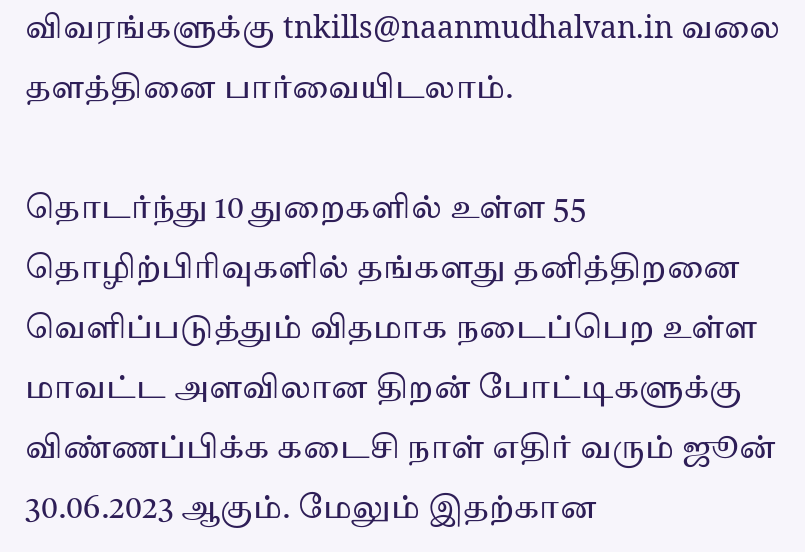விவரங்களுக்கு tnkills@naanmudhalvan.in வலை தளத்தினை பார்வையிடலாம்.

தொடர்ந்து 10 துறைகளில் உள்ள 55 தொழிற்பிரிவுகளில் தங்களது தனித்திறனை வெளிப்படுத்தும் விதமாக நடைப்பெற உள்ள மாவட்ட அளவிலான திறன் போட்டிகளுக்கு விண்ணப்பிக்க கடைசி நாள் எதிர் வரும் ஜூன் 30.06.2023 ஆகும். மேலும் இதற்கான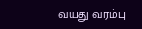வயது வரம்பு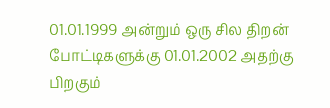01.01.1999 அன்றும் ஒரு சில திறன் போட்டிகளுக்கு 01.01.2002 அதற்கு பிறகும்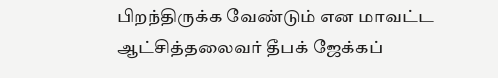பிறந்திருக்க வேண்டும் என மாவட்ட ஆட்சித்தலைவர் தீபக் ஜேக்கப்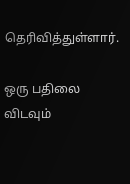தெரிவித்துள்ளார்.

ஒரு பதிலை விடவும்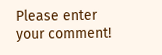Please enter your comment!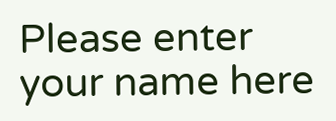Please enter your name here